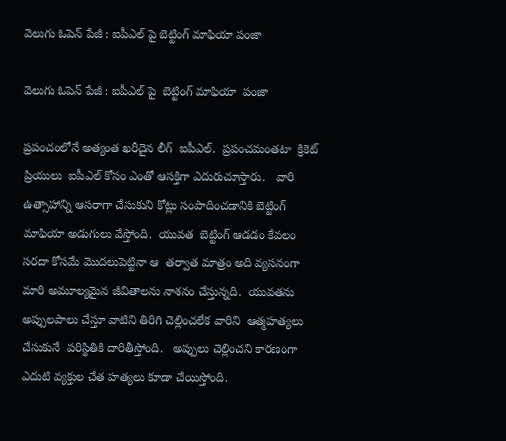వెలుగు ఓపెన్ పేజీ : ఐపీఎల్ పై బెట్టింగ్ మాఫియా పంజా

వెలుగు ఓపెన్ పేజీ : ఐపీఎల్ పై  బెట్టింగ్ మాఫియా  పంజా

ప్రపంచంలోనే అత్యంత ఖరీదైన లీగ్  ఐపీఎల్.  ప్రపంచమంతటా  క్రికెట్ ప్రియులు  ఐపీఎల్ కోసం ఎంతో ఆసక్తిగా ఎదురుచూస్తారు.   వారి ఉత్సాహాన్ని ఆసరాగా చేసుకుని కోట్లు సంపాదించడానికి బెట్టింగ్ మాఫియా అడుగులు వేస్తోంది.  యువత  బెట్టింగ్ ఆడడం కేవలం సరదా కోసమే మొదలుపెట్టినా ఆ  తర్వాత మాత్రం అది వ్యసనంగా మారి అమూల్యమైన జీవితాలను నాశనం చేస్తున్నది.  యువతను అప్పులపాలు చేస్తూ వాటిని తిరిగి చెల్లించలేక వారిని  ఆత్మహత్యలు చేసుకునే  పరిస్థితికి దారితీస్తోంది.   అప్పులు చెల్లించని కారణంగా ఎదుటి వ్యక్తుల చేత హత్యలు కూడా చేయిస్తోంది.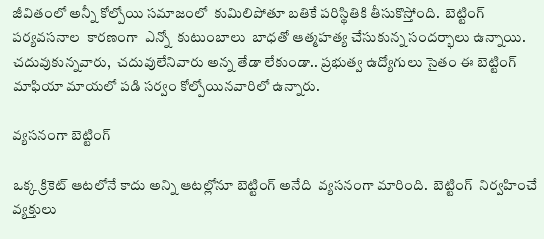జీవితంలో అన్నీ కోల్పోయి సమాజంలో  కుమిలిపోతూ బతికే పరిస్థితికి తీసుకొస్తోంది.  బెట్టింగ్ పర్యవసనాల  కారణంగా  ఎన్నో  కుటుంబాలు  బాధతో ఆత్మహత్య చేసుకున్న సందర్భాలు ఉన్నాయి.  చదువుకున్నవారు,  చదువులేనివారు అన్న తేడా లేకుండా.. ప్రభుత్వ ఉద్యోగులు సైతం ఈ బెట్టింగ్ మాఫియా మాయలో పడి సర్వం కోల్పోయినవారిలో ఉన్నారు.

వ్యసనంగా బెట్టింగ్

ఒక్క క్రికెట్ ఆటలోనే కాదు అన్ని ఆటల్లోనూ బెట్టింగ్ అనేది  వ్యసనంగా మారింది.  బెట్టింగ్  నిర్వహించే వ్యక్తులు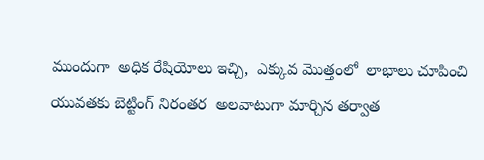ముందుగా  అధిక రేషియోలు ఇచ్చి,  ఎక్కువ మొత్తంలో  లాభాలు చూపించి యువతకు బెట్టింగ్ నిరంతర  అలవాటుగా మార్చిన తర్వాత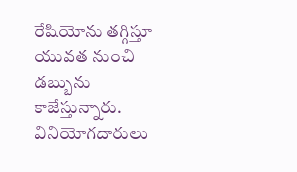రేషియోను తగ్గిస్తూ యువత నుంచి డబ్బును కాజేస్తున్నారు.  వినియోగదారులు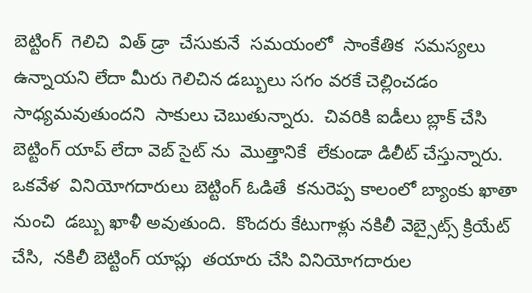బెట్టింగ్  గెలిచి  విత్ డ్రా  చేసుకునే  సమయంలో  సాంకేతిక  సమస్యలు  ఉన్నాయని లేదా మీరు గెలిచిన డబ్బులు సగం వరకే చెల్లించడం  సాధ్యమవుతుందని  సాకులు చెబుతున్నారు.  చివరికి ఐడీలు బ్లాక్ చేసి బెట్టింగ్ యాప్ లేదా వెబ్ సైట్ ను  మొత్తానికే  లేకుండా డిలీట్ చేస్తున్నారు.  ఒకవేళ  వినియోగదారులు బెట్టింగ్ ఓడితే  కనురెప్ప కాలంలో బ్యాంకు ఖాతా  నుంచి  డబ్బు ఖాళీ అవుతుంది.  కొందరు కేటుగాళ్లు నకిలీ వెబ్సైట్స్ క్రియేట్ చేసి,  నకిలీ బెట్టింగ్ యాప్లు  తయారు చేసి వినియోగదారుల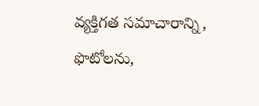వ్యక్తిగత సమాచారాన్ని,   ఫొటోలను,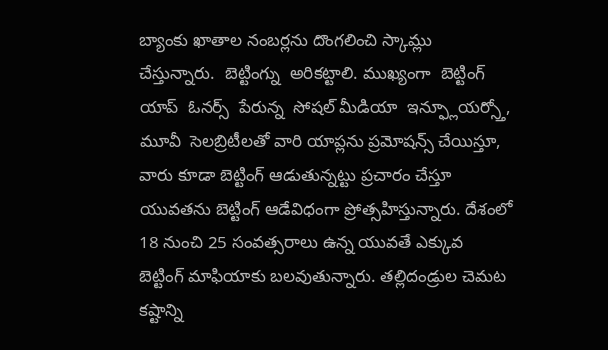బ్యాంకు ఖాతాల నంబర్లను దొంగలించి స్కామ్లు  చేస్తున్నారు.  బెట్టింగ్ను  అరికట్టాలి. ముఖ్యంగా  బెట్టింగ్ యాప్  ఓనర్స్  పేరున్న  సోషల్ మీడియా  ఇన్ఫ్లూయర్స్తో,  మూవీ  సెలబ్రిటీలతో వారి యాప్లను ప్రమోషన్స్ చేయిస్తూ, వారు కూడా బెట్టింగ్ ఆడుతున్నట్టు ప్రచారం చేస్తూ యువతను బెట్టింగ్ ఆడేవిధంగా ప్రోత్సహిస్తున్నారు. దేశంలో 18 నుంచి 25 సంవత్సరాలు ఉన్న యువతే ఎక్కువ  బెట్టింగ్ మాఫియాకు బలవుతున్నారు. తల్లిదండ్రుల చెమట కష్టాన్ని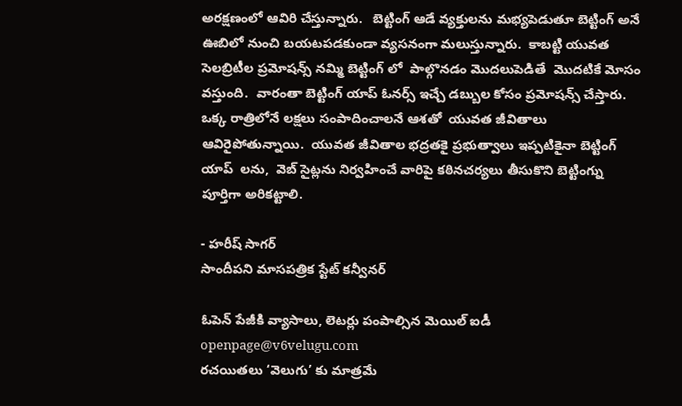అరక్షణంలో ఆవిరి చేస్తున్నారు.   బెట్టింగ్ ఆడే వ్యక్తులను మభ్యపెడుతూ బెట్టింగ్ అనే ఊబిలో నుంచి బయటపడకుండా వ్యసనంగా మలుస్తున్నారు.  కాబట్టి యువత సెలబ్రిటీల ప్రమోషన్స్ నమ్మి బెట్టింగ్ లో  పాల్గొనడం మొదలుపెడితే  మొదటికే మోసం వస్తుంది.  వారంతా బెట్టింగ్ యాప్ ఓనర్స్ ఇచ్చే డబ్బుల కోసం ప్రమోషన్స్ చేస్తారు.  ఒక్క రాత్రిలోనే లక్షలు సంపాదించాలనే ఆశతో  యువత జీవితాలు  ఆవిరైపోతున్నాయి.  యువత జీవితాల భద్రతకై ప్రభుత్వాలు ఇప్పటికైనా బెట్టింగ్ యాప్  లను,  వెబ్ సైట్లను నిర్వహించే వారిపై కఠినచర్యలు తీసుకొని బెట్టింగ్ను పూర్తిగా అరికట్టాలి.

- హరీష్ సాగర్
సాందీపని మాసపత్రిక స్టేట్ కన్వీనర్

ఓపెన్ పేజీకి వ్యాసాలు, లెటర్లు పంపాల్సిన మెయిల్ ఐడీ
openpage@v6velugu.com
రచయితలు ‘వెలుగు’ కు మాత్రమే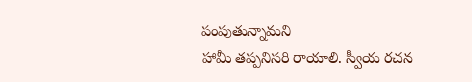పంపుతున్నామని
హామీ తప్పనిసరి రాయాలి. స్వీయ రచన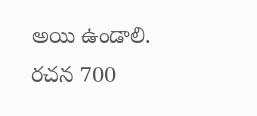అయి ఉండాలి.
రచన 700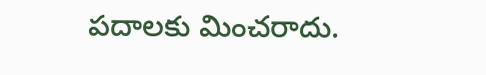పదాలకు మించరాదు.